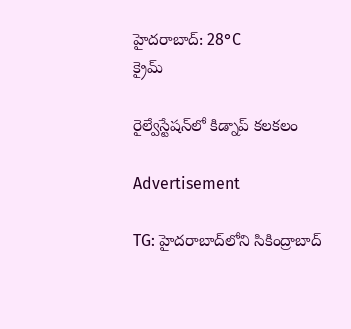హైదరాబాద్: 28°C
క్రైమ్

రైల్వేస్టేషన్‌లో కిడ్నాప్ కలకలం

Advertisement

TG: హైదరాబాద్‌లోని సికింద్రాబాద్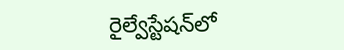రైల్వేస్టేషన్‌లో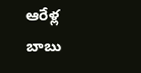ఆరేళ్ల బాబు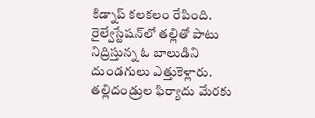కిడ్నాప్ కలకలం రేపింది. రైల్వేస్టేషన్‌లో తల్లితో పాటు నిద్రిస్తున్న ఓ బాలుడిని దుండగులు ఎత్తుకెళ్లారు. తల్లిదండ్రుల ఫిర్యాదు మేరకు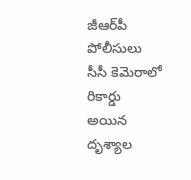జీఆర్‌పీ పోలీసులు సీసీ కెమెరాలో రికార్డు అయిన దృశ్యాల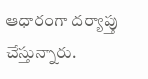ఆధారంగా దర్యాప్తు చేస్తున్నారు.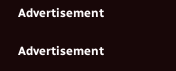Advertisement

Advertisement